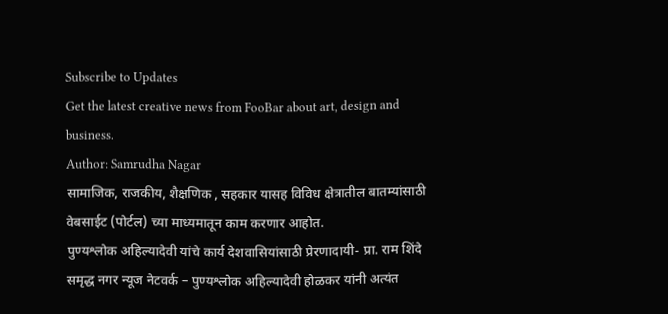Subscribe to Updates
Get the latest creative news from FooBar about art, design and business.
Author: Samrudha Nagar
सामाजिक, राजकीय, शैक्षणिक , सहकार यासह विविध क्षेत्रातील बातम्यांसाठी वेबसाईट (पोर्टल) च्या माध्यमातून काम करणार आहोत.
पुण्यश्लोक अहिल्यादेवी यांचे कार्य देशवासियांसाठी प्रेरणादायी- प्रा. राम शिंदे समृद्ध नगर न्यूज नेटवर्क – पुण्यश्लोक अहिल्यादेवी होळकर यांनी अत्यंत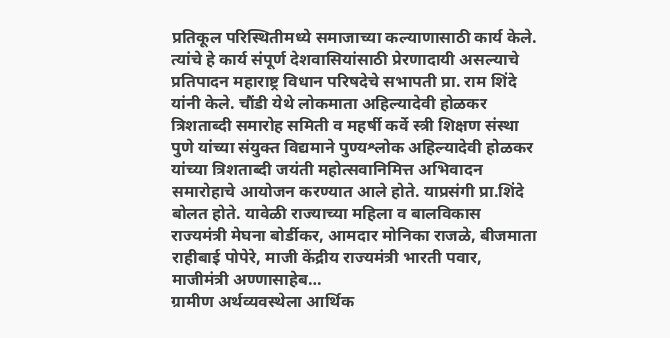प्रतिकूल परिस्थितीमध्ये समाजाच्या कल्याणासाठी कार्य केले. त्यांचे हे कार्य संपूर्ण देशवासियांसाठी प्रेरणादायी असल्याचे प्रतिपादन महाराष्ट्र विधान परिषदेचे सभापती प्रा. राम शिंदे यांनी केले. चौंडी येथे लोकमाता अहिल्यादेवी होळकर त्रिशताब्दी समारोह समिती व महर्षी कर्वे स्त्री शिक्षण संस्था पुणे यांच्या संयुक्त विद्यमाने पुण्यश्लोक अहिल्यादेवी होळकर यांच्या त्रिशताब्दी जयंती महोत्सवानिमित्त अभिवादन समारोहाचे आयोजन करण्यात आले होते. याप्रसंगी प्रा.शिंदे बोलत होते. यावेळी राज्याच्या महिला व बालविकास राज्यमंत्री मेघना बोर्डीकर, आमदार मोनिका राजळे, बीजमाता राहीबाई पोपेरे, माजी केंद्रीय राज्यमंत्री भारती पवार, माजीमंत्री अण्णासाहेब…
ग्रामीण अर्थव्यवस्थेला आर्थिक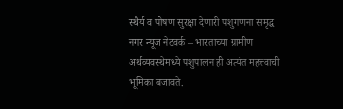स्थैर्य व पोषण सुरक्षा देणारी पशुगणना समृद्ध नगर न्यूज नेटवर्क – भारताच्या ग्रामीण अर्थव्यवस्थेमध्ये पशुपालन ही अत्यंत महत्त्वाची भूमिका बजावते.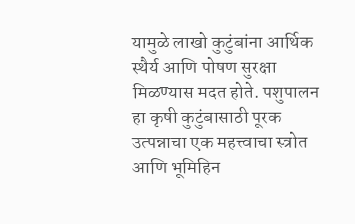यामुळे लाखो कुटुंबांना आर्थिक स्थैर्य आणि पोषण सुरक्षा मिळण्यास मदत होते. पशुपालन हा कृषी कुटुंबासाठी पूरक उत्पन्नाचा एक महत्त्वाचा स्त्रोत आणि भूमिहिन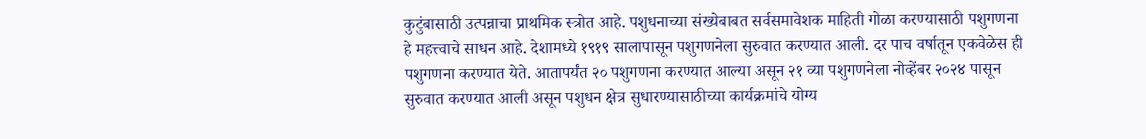कुटुंबासाठी उत्पन्नाचा प्राथमिक स्त्रोत आहे. पशुधनाच्या संख्येबाबत सर्वसमावेशक माहिती गोळा करण्यासाठी पशुगणना हे महत्त्वाचे साधन आहे. देशामध्ये १९१९ सालापासून पशुगणनेला सुरुवात करण्यात आली. दर पाच वर्षातून एकवेळेस ही पशुगणना करण्यात येते. आतापर्यंत २० पशुगणना करण्यात आल्या असून २१ व्या पशुगणनेला नोव्हेंबर २०२४ पासून सुरुवात करण्यात आली असून पशुधन क्षेत्र सुधारण्यासाठीच्या कार्यक्रमांचे योग्य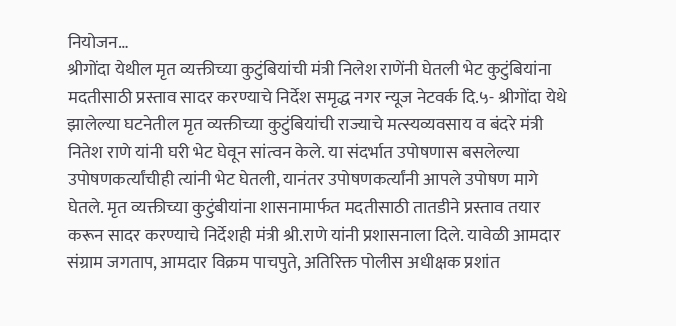नियोजन…
श्रीगोंदा येथील मृत व्यक्तीच्या कुटुंबियांची मंत्री निलेश राणेंनी घेतली भेट कुटुंबियांना मदतीसाठी प्रस्ताव सादर करण्याचे निर्देश समृद्ध नगर न्यूज नेटवर्क दि.५- श्रीगोंदा येथे झालेल्या घटनेतील मृत व्यक्तीच्या कुटुंबियांची राज्याचे मत्स्यव्यवसाय व बंदरे मंत्री नितेश राणे यांनी घरी भेट घेवून सांत्वन केले. या संदर्भात उपोषणास बसलेल्या उपोषणकर्त्यांचीही त्यांनी भेट घेतली, यानंतर उपोषणकर्त्यांनी आपले उपोषण मागे घेतले. मृत व्यक्तीच्या कुटुंबीयांना शासनामार्फत मदतीसाठी तातडीने प्रस्ताव तयार करून सादर करण्याचे निर्देशही मंत्री श्री.राणे यांनी प्रशासनाला दिले. यावेळी आमदार संग्राम जगताप, आमदार विक्रम पाचपुते, अतिरिक्त पोलीस अधीक्षक प्रशांत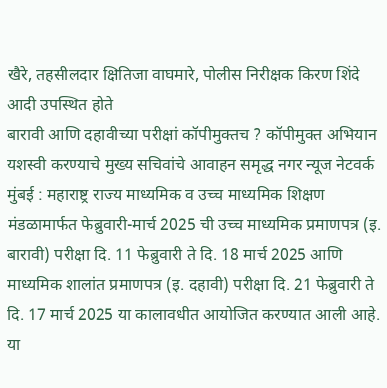खैरे, तहसीलदार क्षितिजा वाघमारे, पोलीस निरीक्षक किरण शिंदे आदी उपस्थित होते
बारावी आणि दहावीच्या परीक्षां कॉपीमुक्तच ? कॉपीमुक्त अभियान यशस्वी करण्याचे मुख्य सचिवांचे आवाहन समृद्ध नगर न्यूज नेटवर्क मुंबई : महाराष्ट्र राज्य माध्यमिक व उच्च माध्यमिक शिक्षण मंडळामार्फत फेब्रुवारी-मार्च 2025 ची उच्च माध्यमिक प्रमाणपत्र (इ. बारावी) परीक्षा दि. 11 फेब्रुवारी ते दि. 18 मार्च 2025 आणि माध्यमिक शालांत प्रमाणपत्र (इ. दहावी) परीक्षा दि. 21 फेब्रुवारी ते दि. 17 मार्च 2025 या कालावधीत आयोजित करण्यात आली आहे. या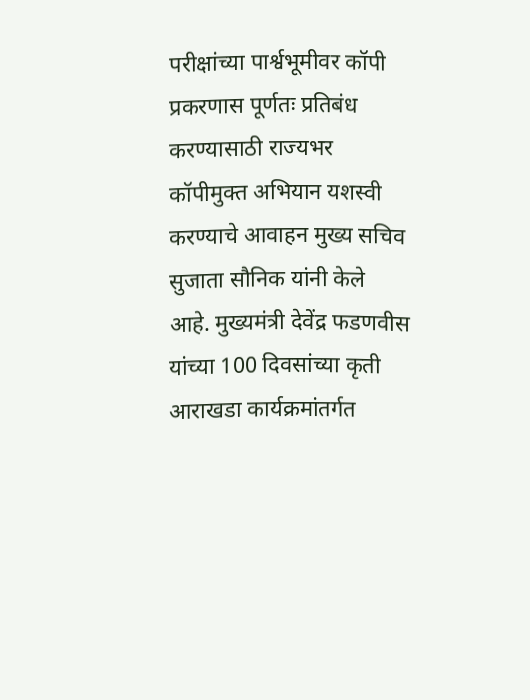परीक्षांच्या पार्श्वभूमीवर कॉपी प्रकरणास पूर्णतः प्रतिबंध करण्यासाठी राज्यभर कॉपीमुक्त अभियान यशस्वी करण्याचे आवाहन मुख्य सचिव सुजाता सौनिक यांनी केले आहे. मुख्यमंत्री देवेंद्र फडणवीस यांच्या 100 दिवसांच्या कृती आराखडा कार्यक्रमांतर्गत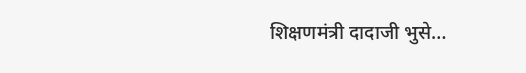शिक्षणमंत्री दादाजी भुसे…